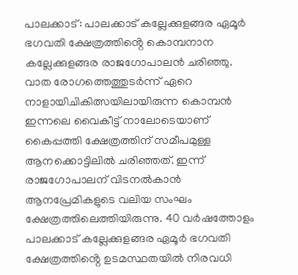പാലക്കാട്: പാലക്കാട് കല്ലേക്കുളങ്ങര ഏമൂർ ഭഗവതി ക്ഷേത്രത്തിൻ്റെ കൊമ്പനാന കല്ലേക്കുളങ്ങര രാജഗോപാലൻ ചരിഞ്ഞു. വാത രോഗത്തെത്തുടർന്ന് ഏറെ നാളായിചികിത്സയിലായിരുന്ന കൊമ്പൻ ഇന്നലെ വൈകീട്ട് നാലോടെയാണ് കൈപ്പത്തി ക്ഷേത്രത്തിന് സമീപമുള്ള ആനക്കൊട്ടിലിൽ ചരിഞ്ഞത്. ഇന്ന് രാജഗോപാലന് വിടനൽകാൻ ആനപ്രേമികളുടെ വലിയ സംഘം ക്ഷേത്രത്തിലെത്തിയിരുന്നു. 40 വർഷത്തോളം പാലക്കാട് കല്ലേക്കുളങ്ങര ഏമൂർ ഭഗവതി ക്ഷേത്രത്തിൻ്റെ ഉടമസ്ഥതയിൽ നിരവധി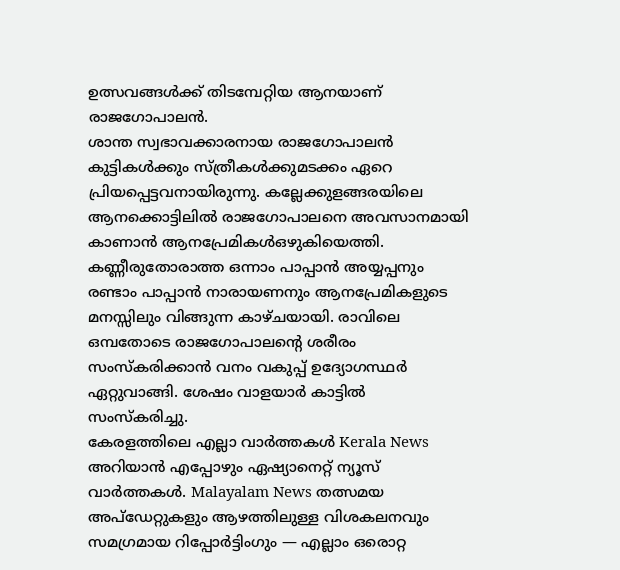ഉത്സവങ്ങൾക്ക് തിടമ്പേറ്റിയ ആനയാണ് രാജഗോപാലൻ.
ശാന്ത സ്വഭാവക്കാരനായ രാജഗോപാലൻ കുട്ടികൾക്കും സ്ത്രീകൾക്കുമടക്കം ഏറെ പ്രിയപ്പെട്ടവനായിരുന്നു. കല്ലേക്കുളങ്ങരയിലെ ആനക്കൊട്ടിലിൽ രാജഗോപാലനെ അവസാനമായി കാണാൻ ആനപ്രേമികൾഒഴുകിയെത്തി. കണ്ണീരുതോരാത്ത ഒന്നാം പാപ്പാൻ അയ്യപ്പനും രണ്ടാം പാപ്പാൻ നാരായണനും ആനപ്രേമികളുടെ മനസ്സിലും വിങ്ങുന്ന കാഴ്ചയായി. രാവിലെ ഒമ്പതോടെ രാജഗോപാലന്റെ ശരീരം സംസ്കരിക്കാൻ വനം വകുപ്പ് ഉദ്യോഗസ്ഥർ ഏറ്റുവാങ്ങി. ശേഷം വാളയാർ കാട്ടിൽ സംസ്കരിച്ചു.
കേരളത്തിലെ എല്ലാ വാർത്തകൾ Kerala News അറിയാൻ എപ്പോഴും ഏഷ്യാനെറ്റ് ന്യൂസ് വാർത്തകൾ. Malayalam News തത്സമയ അപ്ഡേറ്റുകളും ആഴത്തിലുള്ള വിശകലനവും സമഗ്രമായ റിപ്പോർട്ടിംഗും — എല്ലാം ഒരൊറ്റ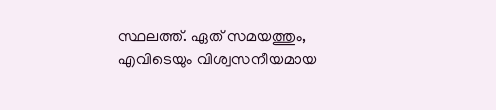സ്ഥലത്ത്. ഏത് സമയത്തും, എവിടെയും വിശ്വസനീയമായ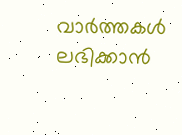വാർത്തകൾ ലഭിക്കാൻ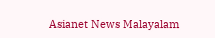Asianet News Malayalam